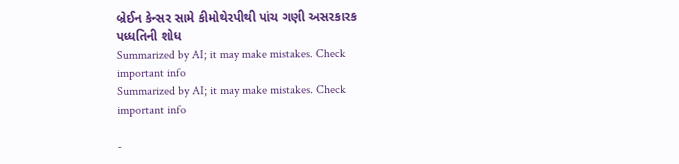બ્રેઈન કેન્સર સામે કીમોથેરપીથી પાંચ ગણી અસરકારક પધ્ધતિની શોધ
Summarized by AI; it may make mistakes. Check important info
Summarized by AI; it may make mistakes. Check important info

-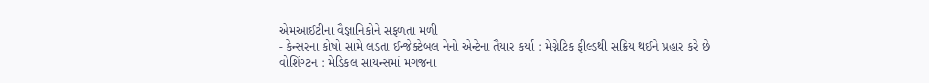એમઆઈટીના વૈજ્ઞાનિકોને સફળતા મળી
- કેન્સરના કોષો સામે લડતા ઈન્જેક્ટેબલ નેનો એન્ટેના તૈયાર કર્યા : મેગ્નેટિક ફીલ્ડથી સક્રિય થઈને પ્રહાર કરે છે
વોશિંગ્ટન : મેડિકલ સાયન્સમાં મગજના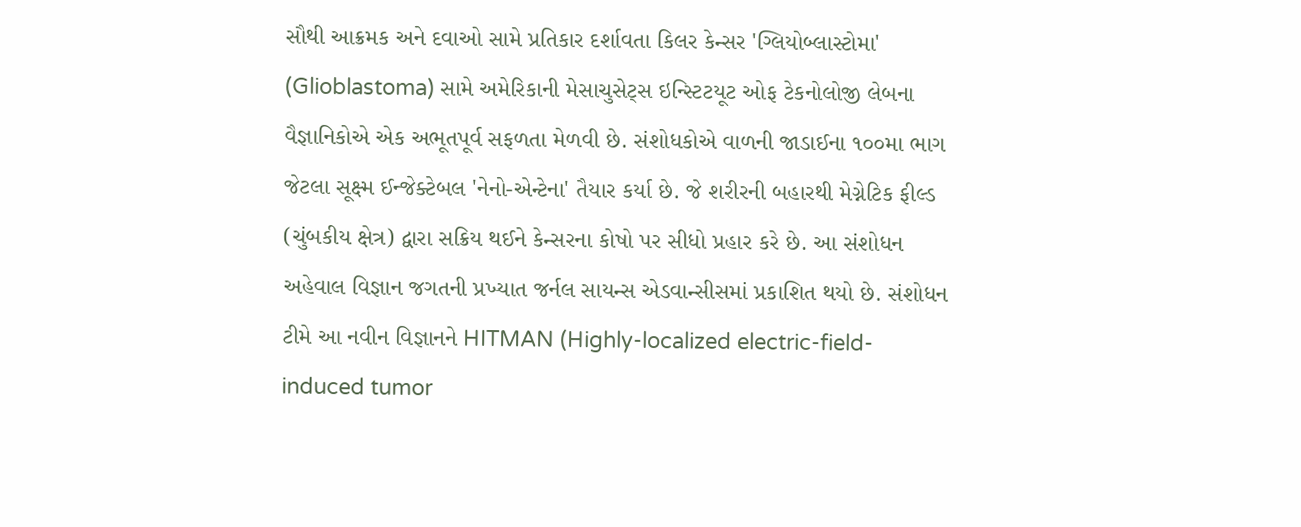સૌથી આક્રમક અને દવાઓ સામે પ્રતિકાર દર્શાવતા કિલર કેન્સર 'ગ્લિયોબ્લાસ્ટોમા' (Glioblastoma) સામે અમેરિકાની મેસાચુસેટ્સ ઇન્સ્ટિટયૂટ ઓફ ટેકનોલોજી લેબના વૈજ્ઞાનિકોએ એક અભૂતપૂર્વ સફળતા મેળવી છે. સંશોધકોએ વાળની જાડાઈના ૧૦૦મા ભાગ જેટલા સૂક્ષ્મ ઈન્જેક્ટેબલ 'નેનો-એન્ટેના' તૈયાર કર્યા છે. જે શરીરની બહારથી મેગ્નેટિક ફીલ્ડ (ચુંબકીય ક્ષેત્ર) દ્વારા સક્રિય થઈને કેન્સરના કોષો પર સીધો પ્રહાર કરે છે. આ સંશોધન અહેવાલ વિજ્ઞાન જગતની પ્રખ્યાત જર્નલ સાયન્સ એડવાન્સીસમાં પ્રકાશિત થયો છે. સંશોધન ટીમે આ નવીન વિજ્ઞાનને HITMAN (Highly-localized electric-field-induced tumor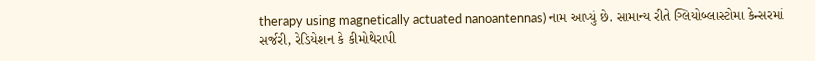therapy using magnetically actuated nanoantennas) નામ આપ્યું છે. સામાન્ય રીતે ગ્લિયોબ્લાસ્ટોમા કેન્સરમાં સર્જરી, રેડિયેશન કે કીમોથેરાપી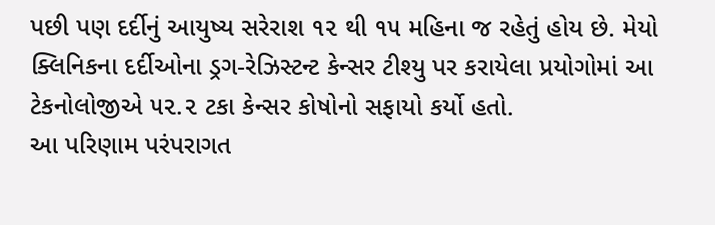પછી પણ દર્દીનું આયુષ્ય સરેરાશ ૧૨ થી ૧૫ મહિના જ રહેતું હોય છે. મેયો ક્લિનિકના દર્દીઓના ડ્રગ-રેઝિસ્ટન્ટ કેન્સર ટીશ્યુ પર કરાયેલા પ્રયોગોમાં આ ટેકનોલોજીએ ૫૨.૨ ટકા કેન્સર કોષોનો સફાયો કર્યો હતો.
આ પરિણામ પરંપરાગત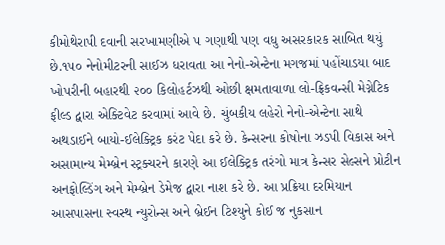કીમોથેરાપી દવાની સરખામણીએ ૫ ગણાથી પણ વધુ અસરકારક સાબિત થયું છે.૧૫૦ નેનોમીટરની સાઈઝ ધરાવતા આ નેનો-એન્ટેના મગજમાં પહોંચાડયા બાદ ખોપરીની બહારથી ૨૦૦ કિલોહર્ટઝથી ઓછી ક્ષમતાવાળા લો-ફ્રિકવન્સી મેગ્નેટિક ફીલ્ડ દ્વારા એક્ટિવેટ કરવામાં આવે છે. ચુંબકીય લહેરો નેનો-એન્ટેના સાથે અથડાઈને બાયો-ઈલેક્ટ્રિક કરંટ પેદા કરે છે. કેન્સરના કોષોના ઝડપી વિકાસ અને અસામાન્ય મેમ્બ્રેન સ્ટ્રક્ચરને કારણે આ ઈલેક્ટ્રિક તરંગો માત્ર કેન્સર સેલ્સને પ્રોટીન અનફોલ્ડિંગ અને મેમ્બ્રેન ડેમેજ દ્વારા નાશ કરે છે. આ પ્રક્રિયા દરમિયાન આસપાસના સ્વસ્થ ન્યુરોન્સ અને બ્રેઈન ટિશ્યુને કોઈ જ નુકસાન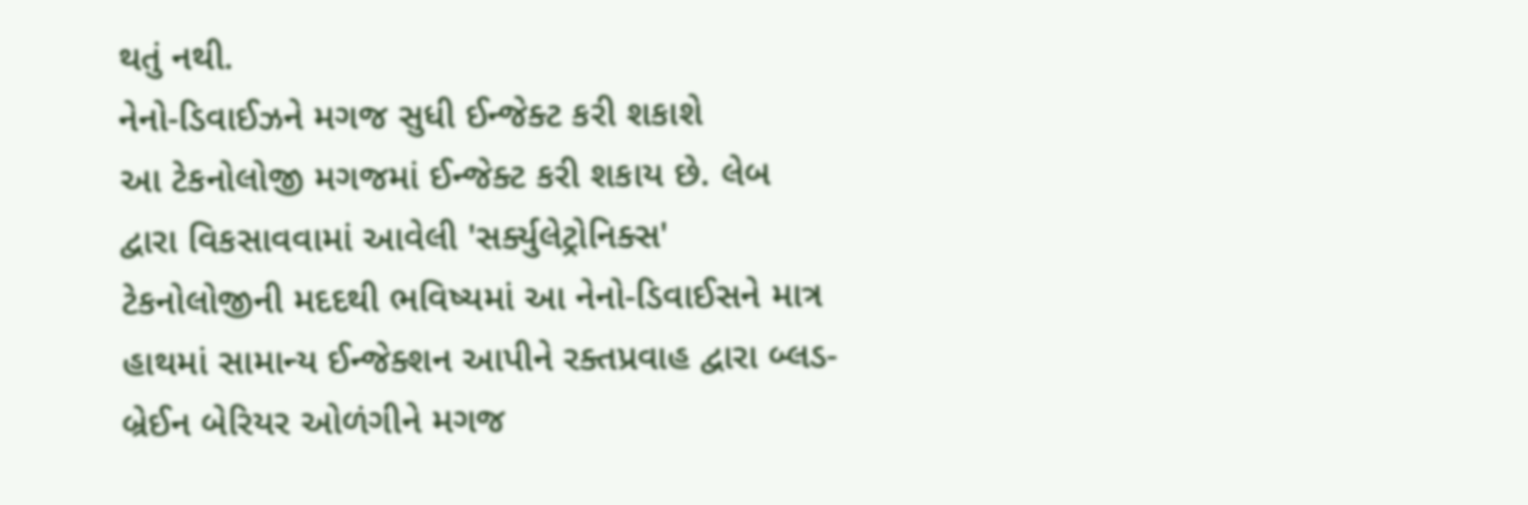થતું નથી.
નેનો-ડિવાઈઝને મગજ સુધી ઈન્જેક્ટ કરી શકાશે
આ ટેકનોલોજી મગજમાં ઈન્જેક્ટ કરી શકાય છે. લેબ દ્વારા વિકસાવવામાં આવેલી 'સર્ક્યુલેટ્રોનિક્સ' ટેકનોલોજીની મદદથી ભવિષ્યમાં આ નેનો-ડિવાઈસને માત્ર હાથમાં સામાન્ય ઈન્જેક્શન આપીને રક્તપ્રવાહ દ્વારા બ્લડ-બ્રેઈન બેરિયર ઓળંગીને મગજ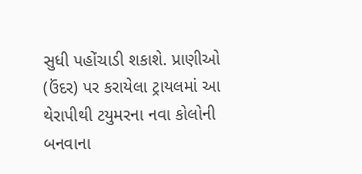સુધી પહોંચાડી શકાશે. પ્રાણીઓ (ઉંદર) પર કરાયેલા ટ્રાયલમાં આ થેરાપીથી ટયુમરના નવા કોલોની બનવાના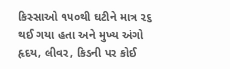કિસ્સાઓ ૧૫૦થી ઘટીને માત્ર ૨૬ થઈ ગયા હતા અને મુખ્ય અંગો હૃદય, લીવર, કિડની પર કોઈ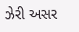ઝેરી અસર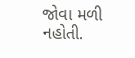જોવા મળી નહોતી.